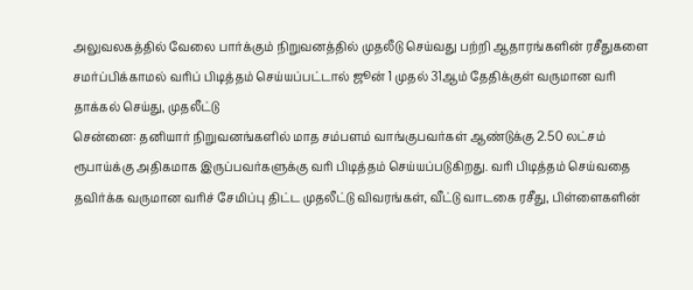அலுவலகத்தில் வேலை பார்க்கும் நிறுவனத்தில் முதலீடு செய்வது பற்றி ஆதாரங்களின் ரசீதுகளை சமர்ப்பிக்காமல் வரிப் பிடித்தம் செய்யப்பட்டால் ஜூன் 1 முதல் 31ஆம் தேதிக்குள் வருமான வரி தாக்கல் செய்து, முதலீட்டு
சென்னை: தனியார் நிறுவனங்களில் மாத சம்பளம் வாங்குபவர்கள் ஆண்டுக்கு 2.50 லட்சம் ரூபாய்க்கு அதிகமாக இருப்பவர்களுக்கு வரி பிடித்தம் செய்யப்படுகிறது. வரி பிடித்தம் செய்வதை தவிர்க்க வருமான வரிச் சேமிப்பு திட்ட முதலீட்டு விவரங்கள், வீட்டு வாடகை ரசீது, பிள்ளைகளின்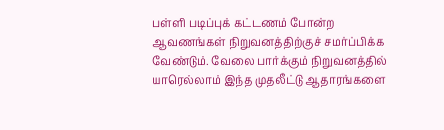பள்ளி படிப்புக் கட்டணம் போன்ற ஆவணங்கள் நிறுவனத்திற்குச் சமர்ப்பிக்க வேண்டும். வேலை பார்க்கும் நிறுவனத்தில் யாரெல்லாம் இந்த முதலீட்டு ஆதாரங்களை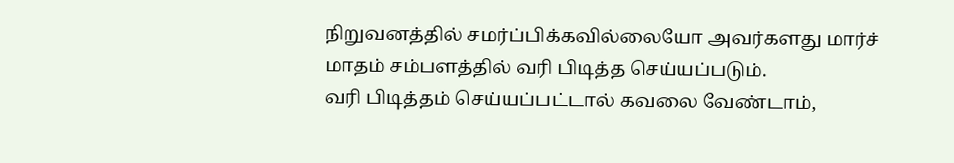நிறுவனத்தில் சமர்ப்பிக்கவில்லையோ அவர்களது மார்ச் மாதம் சம்பளத்தில் வரி பிடித்த செய்யப்படும்.
வரி பிடித்தம் செய்யப்பட்டால் கவலை வேண்டாம்,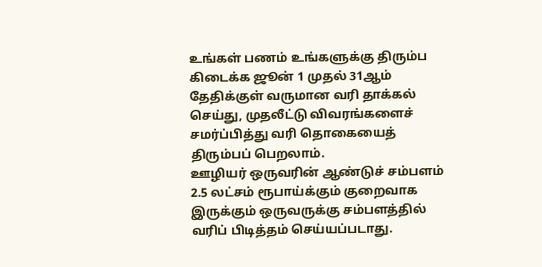உங்கள் பணம் உங்களுக்கு திரும்ப கிடைக்க ஜூன் 1 முதல் 31ஆம் தேதிக்குள் வருமான வரி தாக்கல் செய்து, முதலீட்டு விவரங்களைச் சமர்ப்பித்து வரி தொகையைத் திரும்பப் பெறலாம்.
ஊழியர் ஒருவரின் ஆண்டுச் சம்பளம் 2.5 லட்சம் ரூபாய்க்கும் குறைவாக இருக்கும் ஒருவருக்கு சம்பளத்தில் வரிப் பிடித்தம் செய்யப்படாது.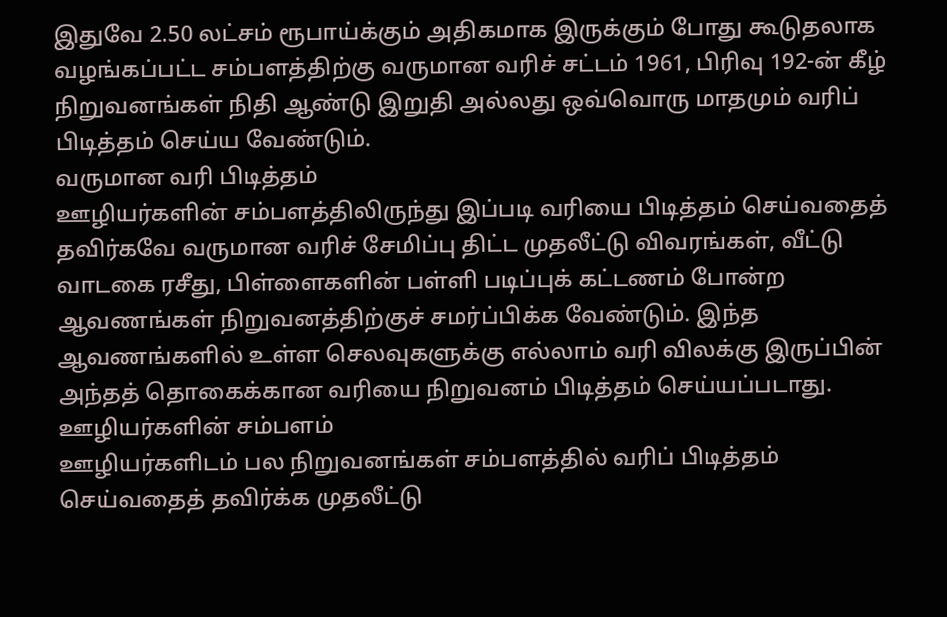இதுவே 2.50 லட்சம் ரூபாய்க்கும் அதிகமாக இருக்கும் போது கூடுதலாக வழங்கப்பட்ட சம்பளத்திற்கு வருமான வரிச் சட்டம் 1961, பிரிவு 192-ன் கீழ் நிறுவனங்கள் நிதி ஆண்டு இறுதி அல்லது ஒவ்வொரு மாதமும் வரிப் பிடித்தம் செய்ய வேண்டும்.
வருமான வரி பிடித்தம்
ஊழியர்களின் சம்பளத்திலிருந்து இப்படி வரியை பிடித்தம் செய்வதைத் தவிர்கவே வருமான வரிச் சேமிப்பு திட்ட முதலீட்டு விவரங்கள், வீட்டு வாடகை ரசீது, பிள்ளைகளின் பள்ளி படிப்புக் கட்டணம் போன்ற ஆவணங்கள் நிறுவனத்திற்குச் சமர்ப்பிக்க வேண்டும். இந்த ஆவணங்களில் உள்ள செலவுகளுக்கு எல்லாம் வரி விலக்கு இருப்பின் அந்தத் தொகைக்கான வரியை நிறுவனம் பிடித்தம் செய்யப்படாது.
ஊழியர்களின் சம்பளம்
ஊழியர்களிடம் பல நிறுவனங்கள் சம்பளத்தில் வரிப் பிடித்தம் செய்வதைத் தவிர்க்க முதலீட்டு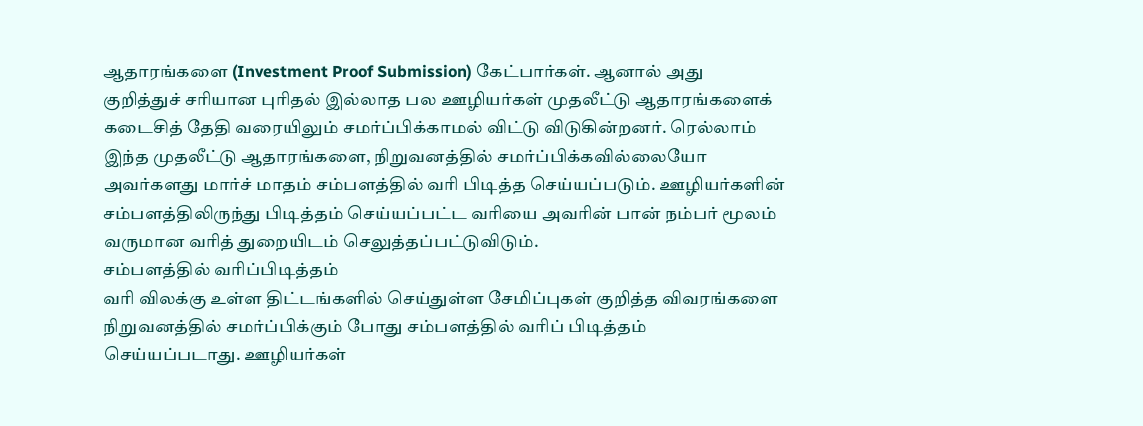ஆதாரங்களை (Investment Proof Submission) கேட்பார்கள். ஆனால் அது குறித்துச் சரியான புரிதல் இல்லாத பல ஊழியர்கள் முதலீட்டு ஆதாரங்களைக் கடைசித் தேதி வரையிலும் சமர்ப்பிக்காமல் விட்டு விடுகின்றனர். ரெல்லாம் இந்த முதலீட்டு ஆதாரங்களை, நிறுவனத்தில் சமர்ப்பிக்கவில்லையோ அவர்களது மார்ச் மாதம் சம்பளத்தில் வரி பிடித்த செய்யப்படும். ஊழியர்களின் சம்பளத்திலிருந்து பிடித்தம் செய்யப்பட்ட வரியை அவரின் பான் நம்பர் மூலம் வருமான வரித் துறையிடம் செலுத்தப்பட்டுவிடும்.
சம்பளத்தில் வரிப்பிடித்தம்
வரி விலக்கு உள்ள திட்டங்களில் செய்துள்ள சேமிப்புகள் குறித்த விவரங்களை நிறுவனத்தில் சமர்ப்பிக்கும் போது சம்பளத்தில் வரிப் பிடித்தம் செய்யப்படாது. ஊழியர்கள்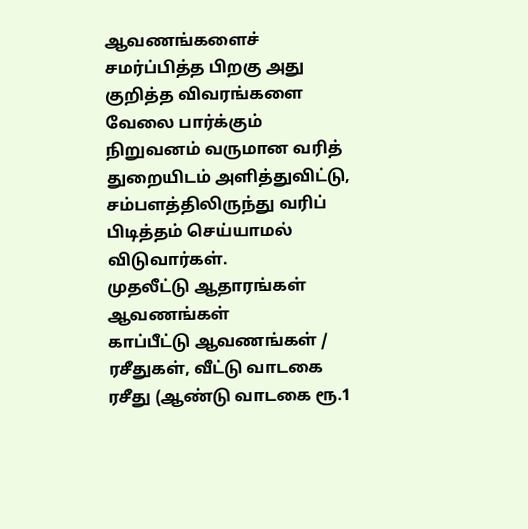ஆவணங்களைச் சமர்ப்பித்த பிறகு அது குறித்த விவரங்களை வேலை பார்க்கும் நிறுவனம் வருமான வரித் துறையிடம் அளித்துவிட்டு, சம்பளத்திலிருந்து வரிப் பிடித்தம் செய்யாமல் விடுவார்கள்.
முதலீட்டு ஆதாரங்கள் ஆவணங்கள்
காப்பீட்டு ஆவணங்கள் / ரசீதுகள், வீட்டு வாடகை ரசீது (ஆண்டு வாடகை ரூ.1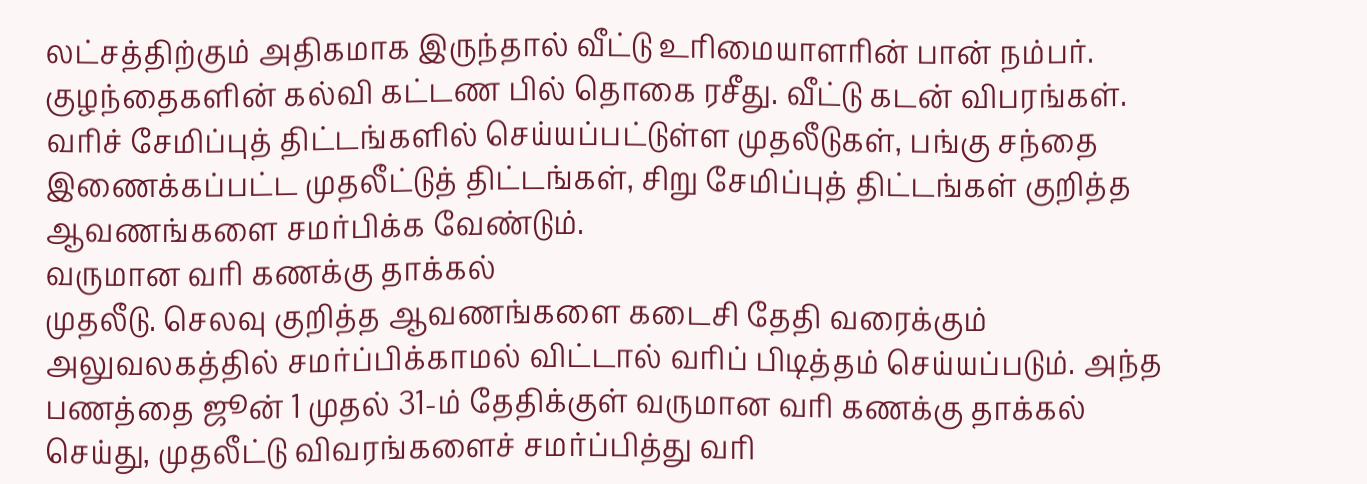லட்சத்திற்கும் அதிகமாக இருந்தால் வீட்டு உரிமையாளரின் பான் நம்பர். குழந்தைகளின் கல்வி கட்டண பில் தொகை ரசீது. வீட்டு கடன் விபரங்கள். வரிச் சேமிப்புத் திட்டங்களில் செய்யப்பட்டுள்ள முதலீடுகள், பங்கு சந்தை இணைக்கப்பட்ட முதலீட்டுத் திட்டங்கள், சிறு சேமிப்புத் திட்டங்கள் குறித்த ஆவணங்களை சமர்பிக்க வேண்டும்.
வருமான வரி கணக்கு தாக்கல்
முதலீடு. செலவு குறித்த ஆவணங்களை கடைசி தேதி வரைக்கும் அலுவலகத்தில் சமர்ப்பிக்காமல் விட்டால் வரிப் பிடித்தம் செய்யப்படும். அந்த பணத்தை ஜூன் 1 முதல் 31-ம் தேதிக்குள் வருமான வரி கணக்கு தாக்கல் செய்து, முதலீட்டு விவரங்களைச் சமர்ப்பித்து வரி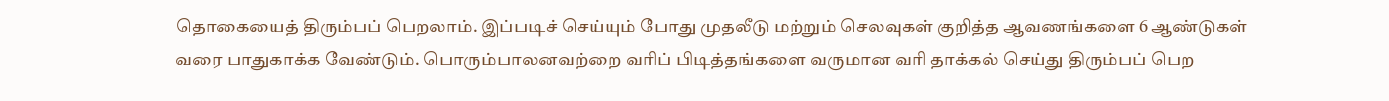தொகையைத் திரும்பப் பெறலாம். இப்படிச் செய்யும் போது முதலீடு மற்றும் செலவுகள் குறித்த ஆவணங்களை 6 ஆண்டுகள் வரை பாதுகாக்க வேண்டும். பொரும்பாலனவற்றை வரிப் பிடித்தங்களை வருமான வரி தாக்கல் செய்து திரும்பப் பெற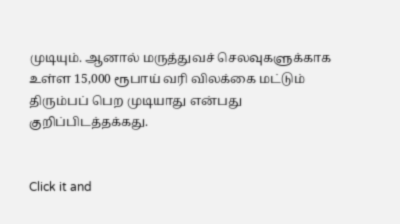முடியும். ஆனால் மருத்துவச் செலவுகளுக்காக உள்ள 15,000 ரூபாய் வரி விலக்கை மட்டும் திரும்பப் பெற முடியாது என்பது குறிப்பிடத்தக்கது.


Click it and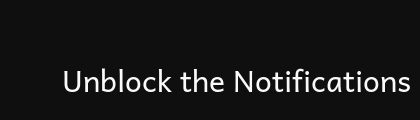Unblock the Notifications